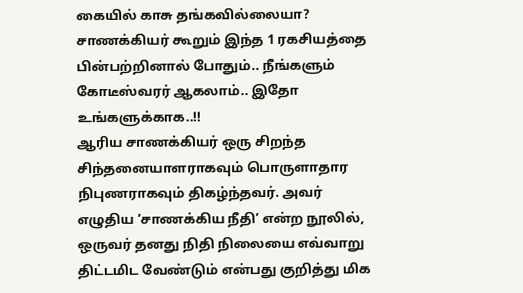கையில் காசு தங்கவில்லையா? சாணக்கியர் கூறும் இந்த 1 ரகசியத்தை பின்பற்றினால் போதும்.. நீங்களும் கோடீஸ்வரர் ஆகலாம்.. இதோ உங்களுக்காக..!!
ஆரிய சாணக்கியர் ஒரு சிறந்த சிந்தனையாளராகவும் பொருளாதார நிபுணராகவும் திகழ்ந்தவர். அவர் எழுதிய ‘சாணக்கிய நீதி’ என்ற நூலில், ஒருவர் தனது நிதி நிலையை எவ்வாறு திட்டமிட வேண்டும் என்பது குறித்து மிக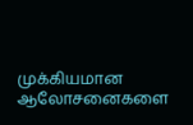முக்கியமான ஆலோசனைகளை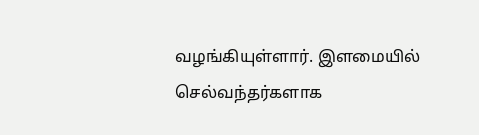வழங்கியுள்ளார். இளமையில் செல்வந்தர்களாக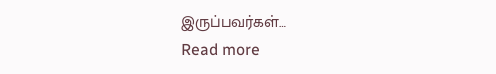இருப்பவர்கள்…
Read more